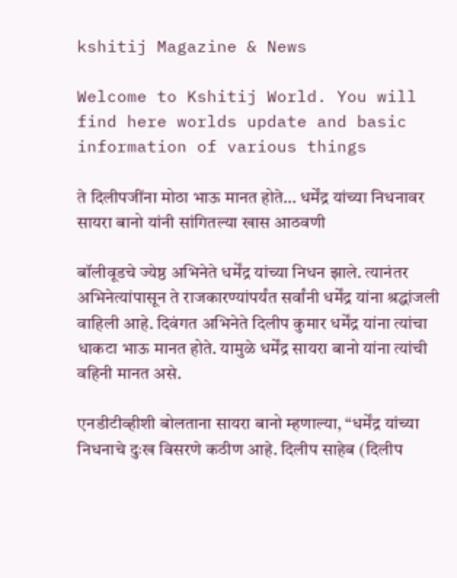kshitij Magazine & News

Welcome to Kshitij World. You will find here worlds update and basic information of various things

ते दिलीपजींना मोठा भाऊ मानत होते… धर्मेंद्र यांच्या निधनावर सायरा बानो यांनी सांगितल्या खास आठवणी

बॉलीवूडचे ज्येष्ठ अभिनेते धर्मेंद्र यांच्या निधन झाले. त्यानंतर अभिनेत्यांपासून ते राजकारण्यांपर्यंत सर्वांनी धर्मेंद्र यांना श्रद्धांजली वाहिली आहे. दिवंगत अभिनेते दिलीप कुमार धर्मेंद्र यांना त्यांचा धाकटा भाऊ मानत होते. यामुळे धर्मेंद्र सायरा बानो यांना त्यांची वहिनी मानत असे.

एनडीटीव्हीशी बोलताना सायरा बानो म्हणाल्या, “धर्मेंद्र यांच्या निधनाचे दुःख विसरणे कठीण आहे. दिलीप साहेब (दिलीप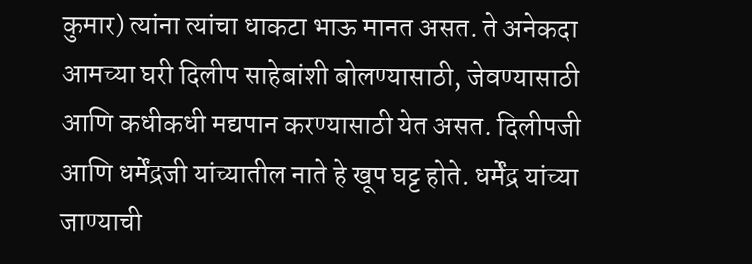कुमार) त्यांना त्यांचा धाकटा भाऊ मानत असत. ते अनेकदा आमच्या घरी दिलीप साहेबांशी बोलण्यासाठी, जेवण्यासाठी आणि कधीकधी मद्यपान करण्यासाठी येत असत. दिलीपजी आणि धर्मेंद्रजी यांच्यातील नाते हे खूप घट्ट होते. धर्मेंद्र यांच्या जाण्याची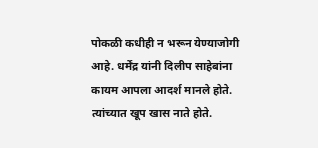पोकळी कधीही न भरून येण्याजोगी आहे. धर्मेंद्र यांनी दिलीप साहेबांना कायम आपला आदर्श मानले होते. त्यांच्यात खूप खास नाते होते.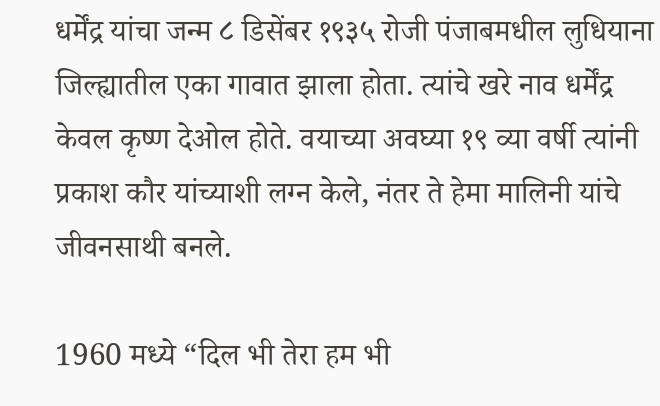धर्मेंद्र यांचा जन्म ८ डिसेंबर १९३५ रोजी पंजाबमधील लुधियाना जिल्ह्यातील एका गावात झाला होता. त्यांचे खरे नाव धर्मेंद्र केवल कृष्ण देओल होते. वयाच्या अवघ्या १९ व्या वर्षी त्यांनी प्रकाश कौर यांच्याशी लग्न केले, नंतर ते हेमा मालिनी यांचे जीवनसाथी बनले.

1960 मध्ये “दिल भी तेरा हम भी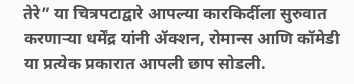तेरे” या चित्रपटाद्वारे आपल्या कारकिर्दीला सुरुवात करणाऱ्या धर्मेंद्र यांनी ॲक्शन, रोमान्स आणि कॉमेडी या प्रत्येक प्रकारात आपली छाप सोडली.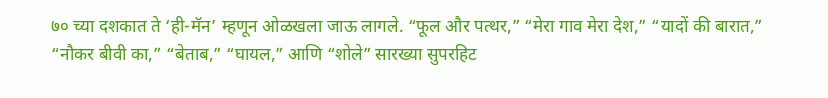७० च्या दशकात ते ‘ही-मॅन’ म्हणून ओळखला जाऊ लागले. “फूल और पत्थर,” “मेरा गाव मेरा देश,” “यादों की बारात,” “नौकर बीवी का,” “बेताब,” “घायल,” आणि “शोले” सारख्या सुपरहिट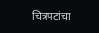चित्रपटांचा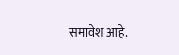समावेश आहे.